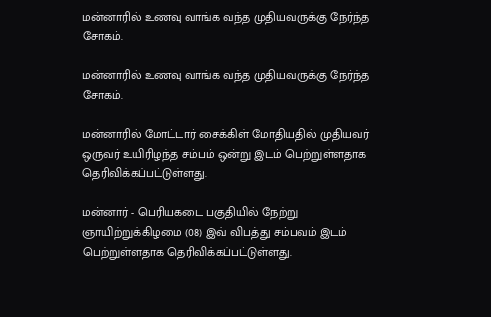மன்னாரில் உணவு வாங்க வந்த முதியவருக்கு நேர்ந்த சோகம்.

மன்னாரில் உணவு வாங்க வந்த முதியவருக்கு நேர்ந்த சோகம்.

மன்னாரில் மோட்டார் சைக்கிள் மோதியதில் முதியவர் ஒருவர் உயிரிழந்த சம்பம் ஒன்று இடம் பெற்றுள்ளதாக தெரிவிக்கப்பட்டுள்ளது.

மன்னார் - பெரியகடை பகுதியில் நேற்று ஞாயிற்றுக்கிழமை (08) இவ் விபத்து சம்பவம் இடம் பெற்றுள்ளதாக தெரிவிக்கப்பட்டுள்ளது.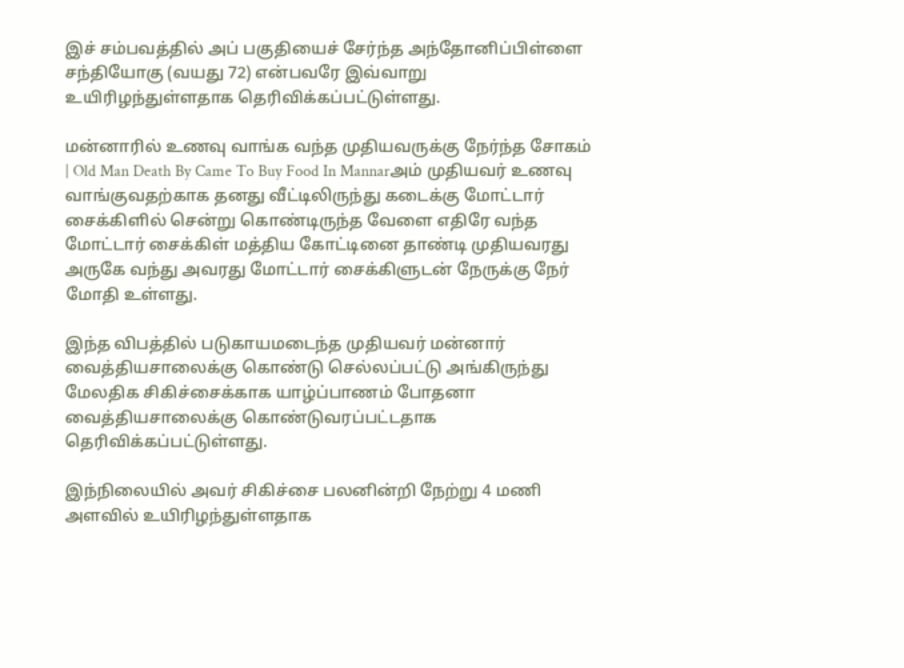இச் சம்பவத்தில் அப் பகுதியைச் சேர்ந்த அந்தோனிப்பிள்ளை சந்தியோகு (வயது 72) என்பவரே இவ்வாறு உயிரிழந்துள்ளதாக தெரிவிக்கப்பட்டுள்ளது.

மன்னாரில் உணவு வாங்க வந்த முதியவருக்கு நேர்ந்த சோகம் | Old Man Death By Came To Buy Food In Mannarஅம் முதியவர் உணவு வாங்குவதற்காக தனது வீட்டிலிருந்து கடைக்கு மோட்டார் சைக்கிளில் சென்று கொண்டிருந்த வேளை எதிரே வந்த மோட்டார் சைக்கிள் மத்திய கோட்டினை தாண்டி முதியவரது அருகே வந்து அவரது மோட்டார் சைக்கிளுடன் நேருக்கு நேர் மோதி உள்ளது.

இந்த விபத்தில் படுகாயமடைந்த முதியவர் மன்னார் வைத்தியசாலைக்கு கொண்டு செல்லப்பட்டு அங்கிருந்து மேலதிக சிகிச்சைக்காக யாழ்ப்பாணம் போதனா வைத்தியசாலைக்கு கொண்டுவரப்பட்டதாக தெரிவிக்கப்பட்டுள்ளது.

இந்நிலையில் அவர் சிகிச்சை பலனின்றி நேற்று 4 மணி அளவில் உயிரிழந்துள்ளதாக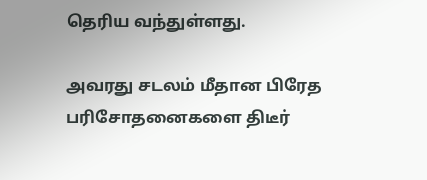தெரிய வந்துள்ளது.

அவரது சடலம் மீதான பிரேத பரிசோதனைகளை திடீர்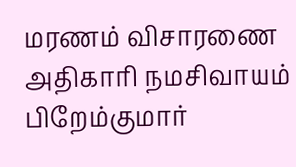மரணம் விசாரணை அதிகாரி நமசிவாயம் பிறேம்குமார்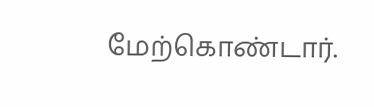மேற்கொண்டார்.